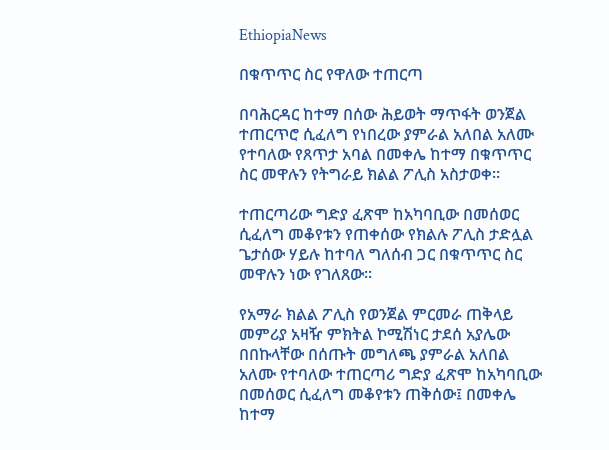EthiopiaNews

በቁጥጥር ስር የዋለው ተጠርጣ

በባሕርዳር ከተማ በሰው ሕይወት ማጥፋት ወንጀል ተጠርጥሮ ሲፈለግ የነበረው ያምራል አለበል አለሙ የተባለው የጸጥታ አባል በመቀሌ ከተማ በቁጥጥር ስር መዋሉን የትግራይ ክልል ፖሊስ አስታወቀ።

ተጠርጣሪው ግድያ ፈጽሞ ከአካባቢው በመሰወር ሲፈለግ መቆየቱን የጠቀሰው የክልሉ ፖሊስ ታድሏል ጌታሰው ሃይሉ ከተባለ ግለሰብ ጋር በቁጥጥር ስር መዋሉን ነው የገለጸው፡፡

የአማራ ክልል ፖሊስ የወንጀል ምርመራ ጠቅላይ መምሪያ አዛዥ ምክትል ኮሚሽነር ታደሰ አያሌው በበኩላቸው በሰጡት መግለጫ ያምራል አለበል አለሙ የተባለው ተጠርጣሪ ግድያ ፈጽሞ ከአካባቢው በመሰወር ሲፈለግ መቆየቱን ጠቅሰው፤ በመቀሌ ከተማ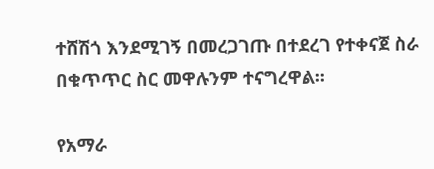ተሸሽጎ እንደሚገኝ በመረጋገጡ በተደረገ የተቀናጀ ስራ በቁጥጥር ስር መዋሉንም ተናግረዋል፡፡

የአማራ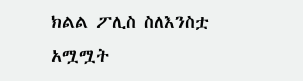ክልል ፖሊስ ስለእንስቷ አሟሟት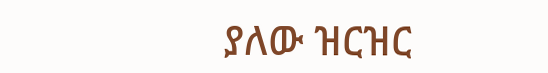ያለው ዝርዝር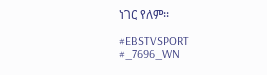ነገር የለም፡፡

#EBSTVSPORT
#_7696_WN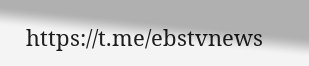https://t.me/ebstvnews